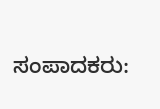ಸಂಪಾದಕರು: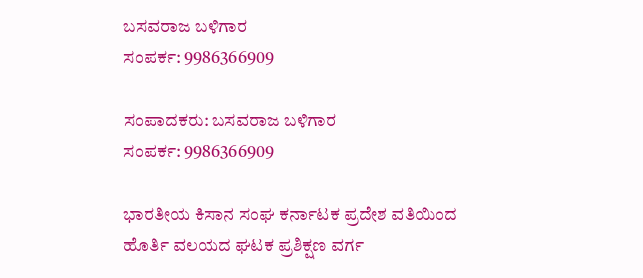ಬಸವರಾಜ ಬಳಿಗಾರ
ಸಂಪರ್ಕ: 9986366909

ಸಂಪಾದಕರು: ಬಸವರಾಜ ಬಳಿಗಾರ
ಸಂಪರ್ಕ: 9986366909

ಭಾರತೀಯ ಕಿಸಾನ ಸಂಘ ಕರ್ನಾಟಕ ಪ್ರದೇಶ ವತಿಯಿಂದ ಹೊರ್ತಿ ವಲಯದ ಘಟಕ ಪ್ರಶಿಕ್ಷಣ ವರ್ಗ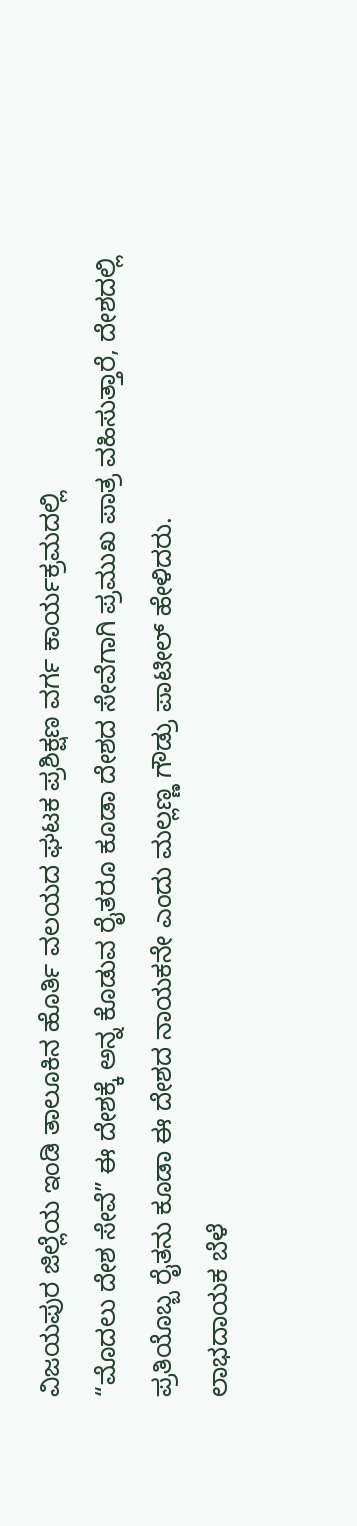ವಿಜಯಪುರ ಜಿಲ್ಲೆಯ ಇಂಡಿ ತಾಲೂಕಿನ ಹೊರ್ತಿ ವಲಯದ ಘಟಕ ಪ್ರಶಿಕ್ಷಣ ವರ್ಗ ಕಾರ್ಯಕ್ರಮದಲ್ಲಿ
“ಮೊದಲು ದೇಶ ಸೇವೆ” ಈ ದೇಶಕ್ಕೆ ಅನ್ನ ಕೊಡುವ ರೈತರೂ ಕೂಡಾ ದೇಶದ ಸೇವೆಗಾಗಿ ಪ್ರಮುಖ ಪಾತ್ರ ವಹಿಸುತ್ತಾರೆ, ದೇಶದಲ್ಲಿ ಪ್ರತಿಯೊಬ್ಬ ರೈತನು ಕೂಡಾ ಈ ದೇಶದ ನಾಯಕನೇ ಎಂದು ಮಲ್ಲಣ್ಣ ಗೌಡ್ರು ಪಾಟೀಲ್ ಹೇಳಿದರು.
ಲಾಭದಾಯಕ ಬೆಳೆ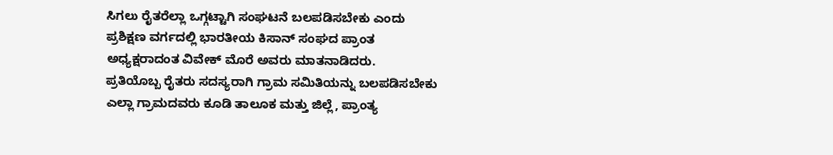ಸಿಗಲು ರೈತರೆಲ್ಲಾ ಒಗ್ಗಟ್ಟಾಗಿ ಸಂಘಟನೆ ಬಲಪಡಿಸಬೇಕು ಎಂದು ಪ್ರಶಿಕ್ಷಣ ವರ್ಗದಲ್ಲಿ ಭಾರತೀಯ ಕಿಸಾನ್ ಸಂಘದ ಪ್ರಾಂತ ಅಧ್ಯಕ್ಷರಾದಂತ ವಿವೇಕ್ ಮೊರೆ ಅವರು ಮಾತನಾಡಿದರು.
ಪ್ರತಿಯೊಬ್ಬ ರೈತರು ಸದಸ್ಯರಾಗಿ ಗ್ರಾಮ ಸಮಿತಿಯನ್ನು ಬಲಪಡಿಸಬೇಕು ಎಲ್ಲಾ ಗ್ರಾಮದವರು ಕೂಡಿ ತಾಲೂಕ ಮತ್ತು ಜಿಲ್ಲೆ, ಪ್ರಾಂತ್ಯ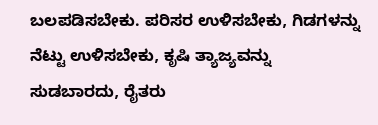ಬಲಪಡಿಸಬೇಕು. ಪರಿಸರ ಉಳಿಸಬೇಕು, ಗಿಡಗಳನ್ನು ನೆಟ್ಟು ಉಳಿಸಬೇಕು, ಕೃಷಿ ತ್ಯಾಜ್ಯವನ್ನು ಸುಡಬಾರದು, ರೈತರು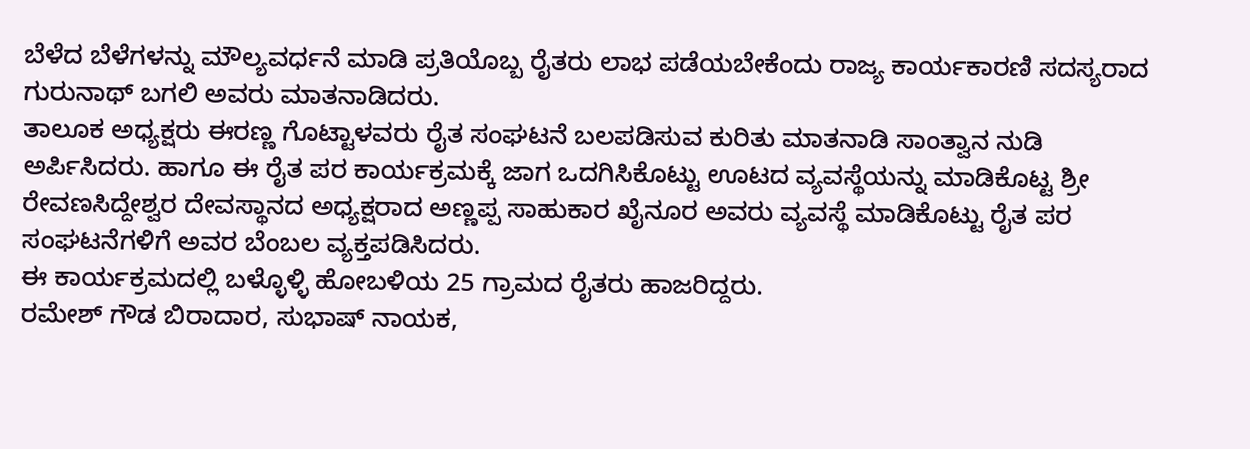ಬೆಳೆದ ಬೆಳೆಗಳನ್ನು ಮೌಲ್ಯವರ್ಧನೆ ಮಾಡಿ ಪ್ರತಿಯೊಬ್ಬ ರೈತರು ಲಾಭ ಪಡೆಯಬೇಕೆಂದು ರಾಜ್ಯ ಕಾರ್ಯಕಾರಣಿ ಸದಸ್ಯರಾದ ಗುರುನಾಥ್ ಬಗಲಿ ಅವರು ಮಾತನಾಡಿದರು.
ತಾಲೂಕ ಅಧ್ಯಕ್ಷರು ಈರಣ್ಣ ಗೊಟ್ಟಾಳವರು ರೈತ ಸಂಘಟನೆ ಬಲಪಡಿಸುವ ಕುರಿತು ಮಾತನಾಡಿ ಸಾಂತ್ವಾನ ನುಡಿ ಅರ್ಪಿಸಿದರು. ಹಾಗೂ ಈ ರೈತ ಪರ ಕಾರ್ಯಕ್ರಮಕ್ಕೆ ಜಾಗ ಒದಗಿಸಿಕೊಟ್ಟು ಊಟದ ವ್ಯವಸ್ಥೆಯನ್ನು ಮಾಡಿಕೊಟ್ಟ ಶ್ರೀ ರೇವಣಸಿದ್ದೇಶ್ವರ ದೇವಸ್ಥಾನದ ಅಧ್ಯಕ್ಷರಾದ ಅಣ್ಣಪ್ಪ ಸಾಹುಕಾರ ಖೈನೂರ ಅವರು ವ್ಯವಸ್ಥೆ ಮಾಡಿಕೊಟ್ಟು ರೈತ ಪರ ಸಂಘಟನೆಗಳಿಗೆ ಅವರ ಬೆಂಬಲ ವ್ಯಕ್ತಪಡಿಸಿದರು.
ಈ ಕಾರ್ಯಕ್ರಮದಲ್ಲಿ ಬಳ್ಳೊಳ್ಳಿ ಹೋಬಳಿಯ 25 ಗ್ರಾಮದ ರೈತರು ಹಾಜರಿದ್ದರು.
ರಮೇಶ್ ಗೌಡ ಬಿರಾದಾರ, ಸುಭಾಷ್ ನಾಯಕ,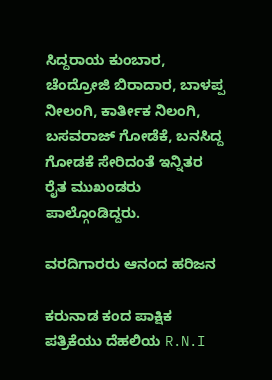ಸಿದ್ದರಾಯ ಕುಂಬಾರ, ಚೆಂದ್ರೋಜಿ ಬಿರಾದಾರ, ಬಾಳಪ್ಪ ನೀಲಂಗಿ, ಕಾರ್ತೀಕ ನಿಲಂಗಿ, ಬಸವರಾಜ್ ಗೋಡೆಕೆ, ಬನಸಿದ್ದ ಗೋಡಕೆ ಸೇರಿದಂತೆ ಇನ್ನಿತರ ರೈತ ಮುಖಂಡರು ಪಾಲ್ಗೊಂಡಿದ್ದರು.

ವರದಿಗಾರರು ಆನಂದ ಹರಿಜನ

ಕರುನಾಡ ಕಂದ ಪಾಕ್ಷಿಕ ಪತ್ರಿಕೆಯು ದೆಹಲಿಯ R.N.I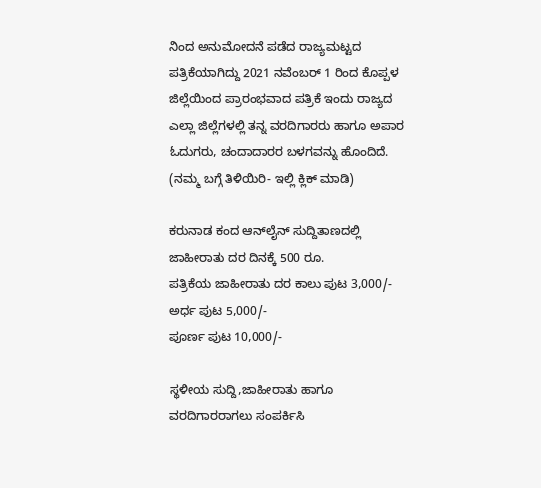ನಿಂದ ಅನುಮೋದನೆ ಪಡೆದ ರಾಜ್ಯಮಟ್ಟದ ಪತ್ರಿಕೆಯಾಗಿದ್ದು 2021 ನವೆಂಬರ್ 1 ರಿಂದ ಕೊಪ್ಪಳ ಜಿಲ್ಲೆಯಿಂದ ಪ್ರಾರಂಭವಾದ ಪತ್ರಿಕೆ ಇಂದು ರಾಜ್ಯದ ಎಲ್ಲಾ ಜಿಲ್ಲೆಗಳಲ್ಲಿ ತನ್ನ ವರದಿಗಾರರು ಹಾಗೂ ಅಪಾರ ಓದುಗರು, ಚಂದಾದಾರರ ಬಳಗವನ್ನು ಹೊಂದಿದೆ. (ನಮ್ಮ ಬಗ್ಗೆ ತಿಳಿಯಿರಿ- ಇಲ್ಲಿ ಕ್ಲಿಕ್‌ ಮಾಡಿ)

ಕರುನಾಡ ಕಂದ ಆನ್‌ಲೈನ್‌ ಸುದ್ದಿತಾಣದಲ್ಲಿ ಜಾಹೀರಾತು ದರ ದಿನಕ್ಕೆ 500 ರೂ.
ಪತ್ರಿಕೆಯ ಜಾಹೀರಾತು ದರ ಕಾಲು ಪುಟ 3,000/-
ಅರ್ಧ ಪುಟ 5,000/-
ಪೂರ್ಣ ಪುಟ 10,000/-

ಸ್ಥಳೀಯ ಸುದ್ದಿ,ಜಾಹೀರಾತು ಹಾಗೂ ವರದಿಗಾರರಾಗಲು ಸಂಪರ್ಕಿಸಿ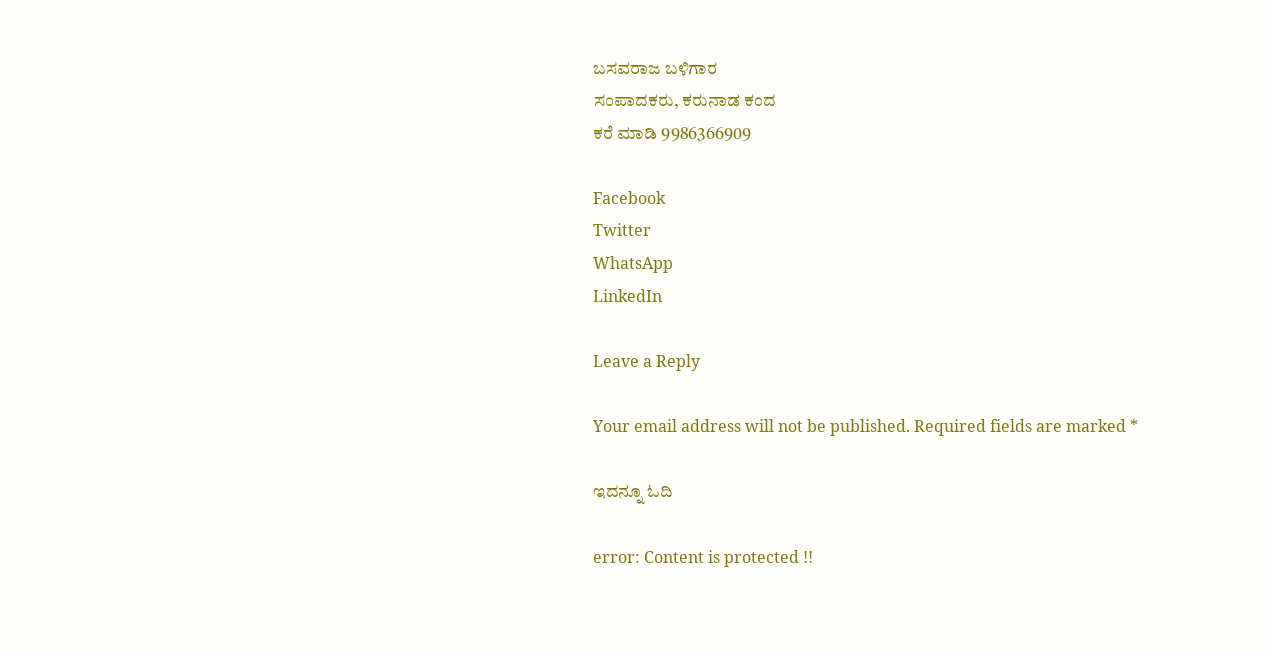ಬಸವರಾಜ ಬಳಿಗಾರ
ಸಂಪಾದಕರು, ಕರುನಾಡ ಕಂದ
ಕರೆ ಮಾಡಿ 9986366909

Facebook
Twitter
WhatsApp
LinkedIn

Leave a Reply

Your email address will not be published. Required fields are marked *

ಇದನ್ನೂ ಓದಿ

error: Content is protected !!